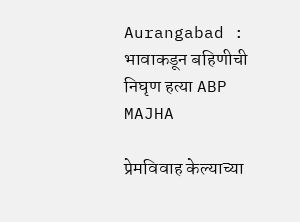Aurangabad : भावाकडून बहिणीची निघृण हत्या ABP MAJHA

प्रेमविवाह केल्याच्या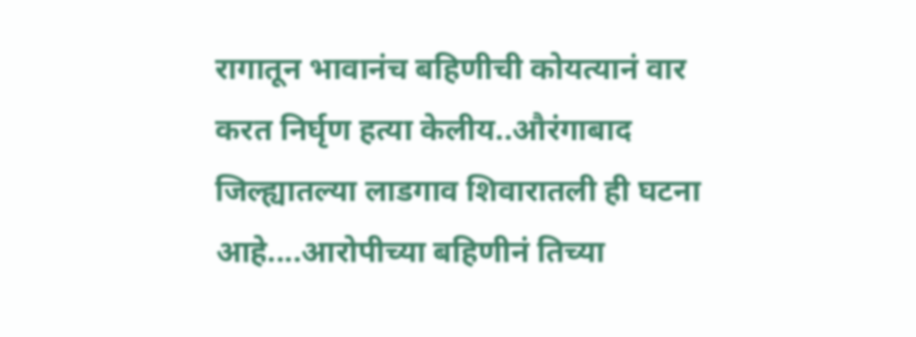रागातून भावानंच बहिणीची कोयत्यानं वार करत निर्घृण हत्या केलीय..औरंगाबाद जिल्ह्यातल्या लाडगाव शिवारातली ही घटना आहे....आरोपीच्या बहिणीनं तिच्या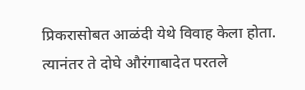प्रिकरासोबत आळंदी येथे विवाह केला होता. त्यानंतर ते दोघे औरंगाबादेत परतले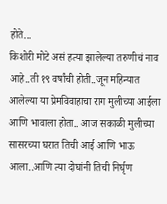होते...
किशोरी मोटे असं हत्या झालेल्या तरुणीचं नाव आहे..ती १९ वर्षांची होती..जून महिन्यात आलेल्या या प्रेमविवाहाचा राग मुलीच्या आईला आणि भावाला होता.. आज सकाळी मुलीच्या सासरच्या घरात तिची आई आणि भाऊ आला..आणि त्या दोघांनी तिची निर्घृण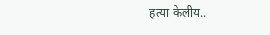हत्या केलीय..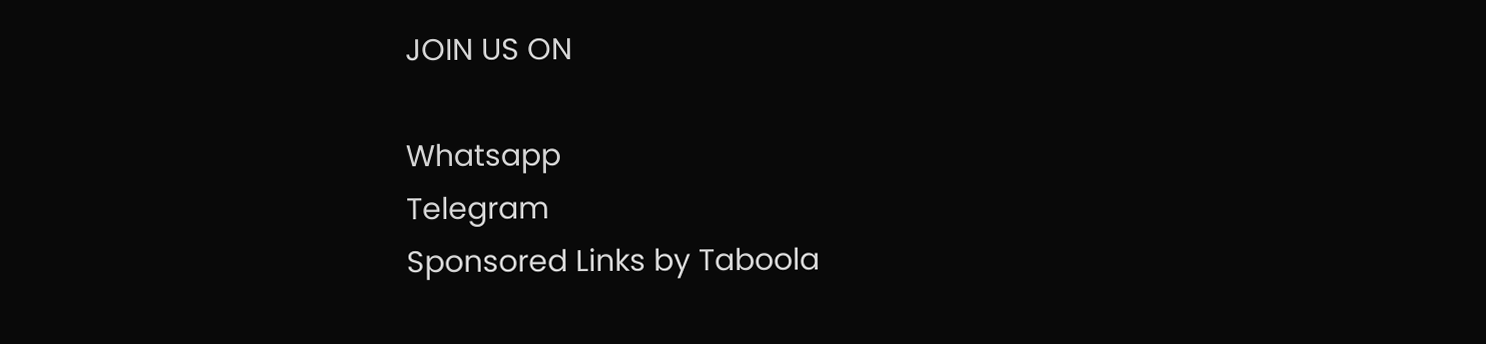JOIN US ON

Whatsapp
Telegram
Sponsored Links by Taboola